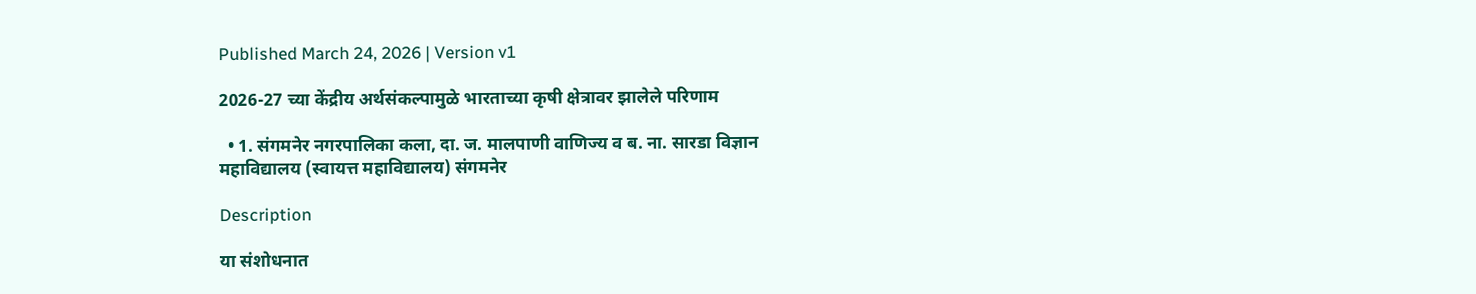Published March 24, 2026 | Version v1

2026-27 च्या केंद्रीय अर्थसंकल्पामुळे भारताच्या कृषी क्षेत्रावर झालेले परिणाम

  • 1. संगमनेर नगरपालिका कला, दा. ज. मालपाणी वाणिज्य व ब. ना. सारडा विज्ञान महाविद्यालय (स्वायत्त महाविद्यालय) संगमनेर

Description

या संशोधनात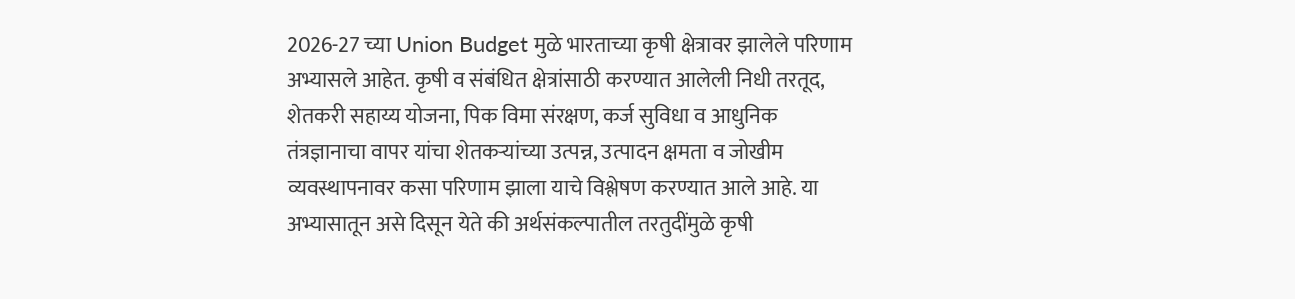2026-27 च्या Union Budget मुळे भारताच्या कृषी क्षेत्रावर झालेले परिणाम अभ्यासले आहेत. कृषी व संबंधित क्षेत्रांसाठी करण्यात आलेली निधी तरतूद, शेतकरी सहाय्य योजना, पिक विमा संरक्षण, कर्ज सुविधा व आधुनिक तंत्रज्ञानाचा वापर यांचा शेतकऱ्यांच्या उत्पन्न, उत्पादन क्षमता व जोखीम व्यवस्थापनावर कसा परिणाम झाला याचे विश्लेषण करण्यात आले आहे. या अभ्यासातून असे दिसून येते की अर्थसंकल्पातील तरतुदींमुळे कृषी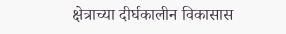क्षेत्राच्या दीर्घकालीन विकासास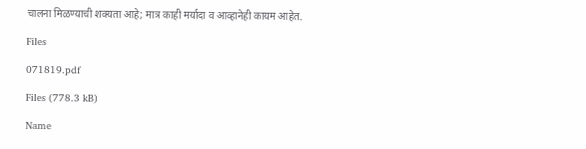चालना मिळण्याची शक्यता आहे; मात्र काही मर्यादा व आव्हानेही कायम आहेत.

Files

071819.pdf

Files (778.3 kB)

Name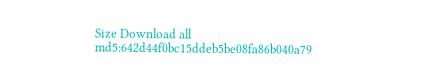Size Download all
md5:642d44f0bc15ddeb5be08fa86b040a79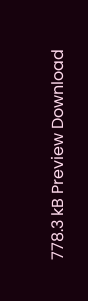778.3 kB Preview Download